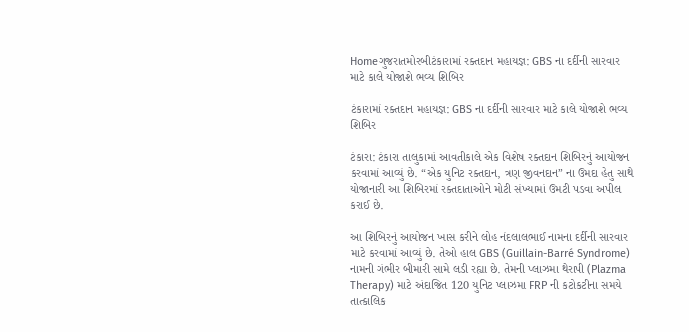Homeગુજરાતમોરબીટંકારામાં રક્તદાન મહાયજ્ઞ: GBS ના દર્દીની સારવાર માટે કાલે યોજાશે ભવ્ય શિબિર

ટંકારામાં રક્તદાન મહાયજ્ઞ: GBS ના દર્દીની સારવાર માટે કાલે યોજાશે ભવ્ય શિબિર

ટંકારા: ટંકારા તાલુકામાં આવતીકાલે એક વિશેષ રક્તદાન શિબિરનું આયોજન કરવામાં આવ્યું છે. “એક યુનિટ રક્તદાન, ત્રણ જીવનદાન” ના ઉમદા હેતુ સાથે યોજાનારી આ શિબિરમાં રક્તદાતાઓને મોટી સંખ્યામાં ઉમટી પડવા અપીલ કરાઈ છે.

આ શિબિરનું આયોજન ખાસ કરીને લોહ નંદલાલભાઈ નામના દર્દીની સારવાર માટે કરવામાં આવ્યું છે. તેઓ હાલ GBS (Guillain-Barré Syndrome) નામની ગંભીર બીમારી સામે લડી રહ્યા છે. તેમની પ્લાઝમા થેરાપી (Plazma Therapy) માટે અંદાજિત 120 યુનિટ પ્લાઝમા FRP ની કટોકટીના સમયે તાત્કાલિક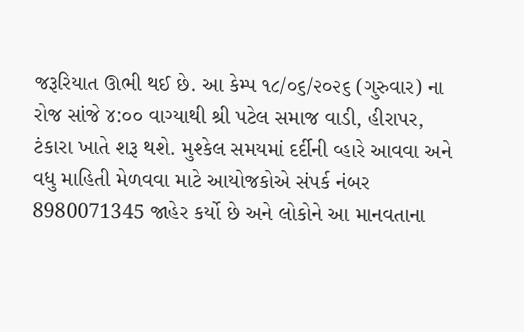જરૂરિયાત ઊભી થઈ છે. આ કેમ્પ ૧૮/૦૬/૨૦૨૬ (ગુરુવાર) ના રોજ સાંજે ૪:૦૦ વાગ્યાથી શ્રી પટેલ સમાજ વાડી, હીરાપર, ટંકારા ખાતે શરૂ થશે. મુશ્કેલ સમયમાં દર્દીની વ્હારે આવવા અને વધુ માહિતી મેળવવા માટે આયોજકોએ સંપર્ક નંબર 8980071345 જાહેર કર્યો છે અને લોકોને આ માનવતાના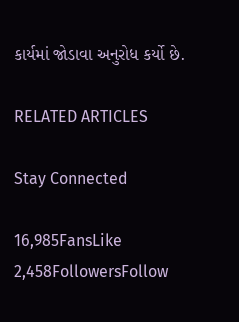કાર્યમાં જોડાવા અનુરોધ કર્યો છે.

RELATED ARTICLES

Stay Connected

16,985FansLike
2,458FollowersFollow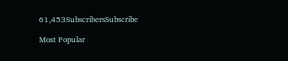61,453SubscribersSubscribe

Most Popular